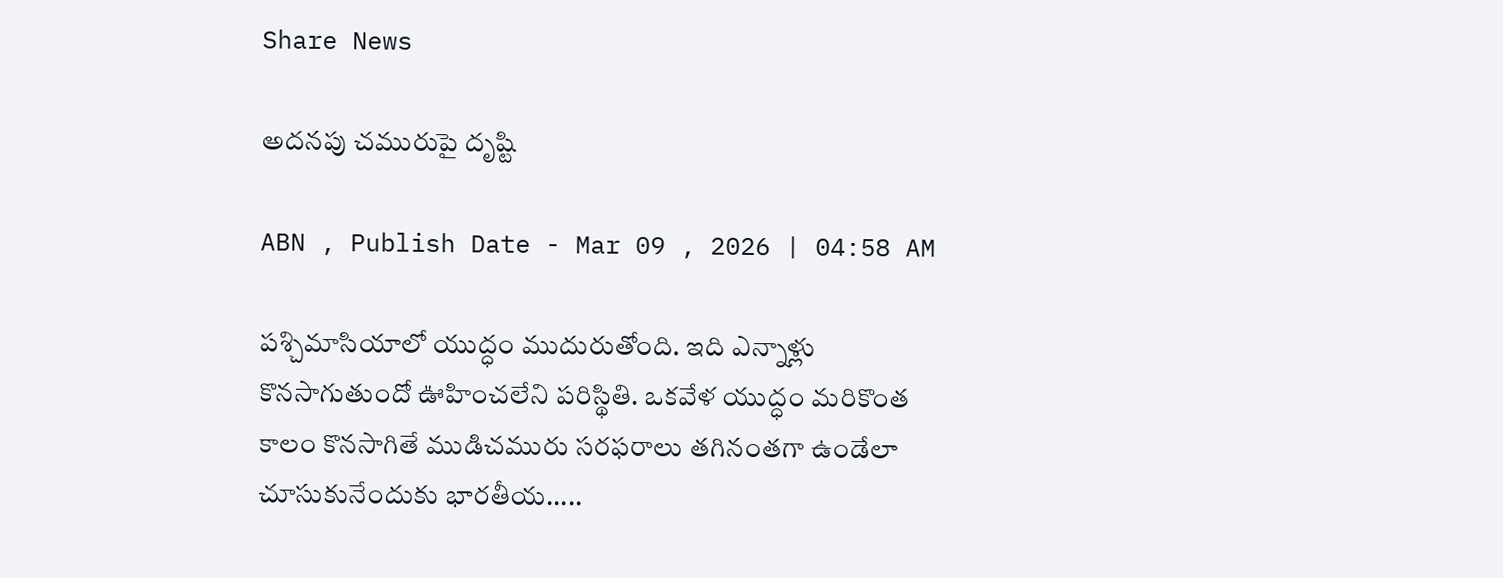Share News

అదనపు చమురుపై దృష్టి

ABN , Publish Date - Mar 09 , 2026 | 04:58 AM

పశ్చిమాసియాలో యుద్ధం ముదురుతోంది. ఇది ఎన్నాళ్లు కొనసాగుతుందో ఊహించలేని పరిస్థితి. ఒకవేళ యుద్ధం మరికొంత కాలం కొనసాగితే ముడిచమురు సరఫరాలు తగినంతగా ఉండేలా చూసుకునేందుకు భారతీయ.....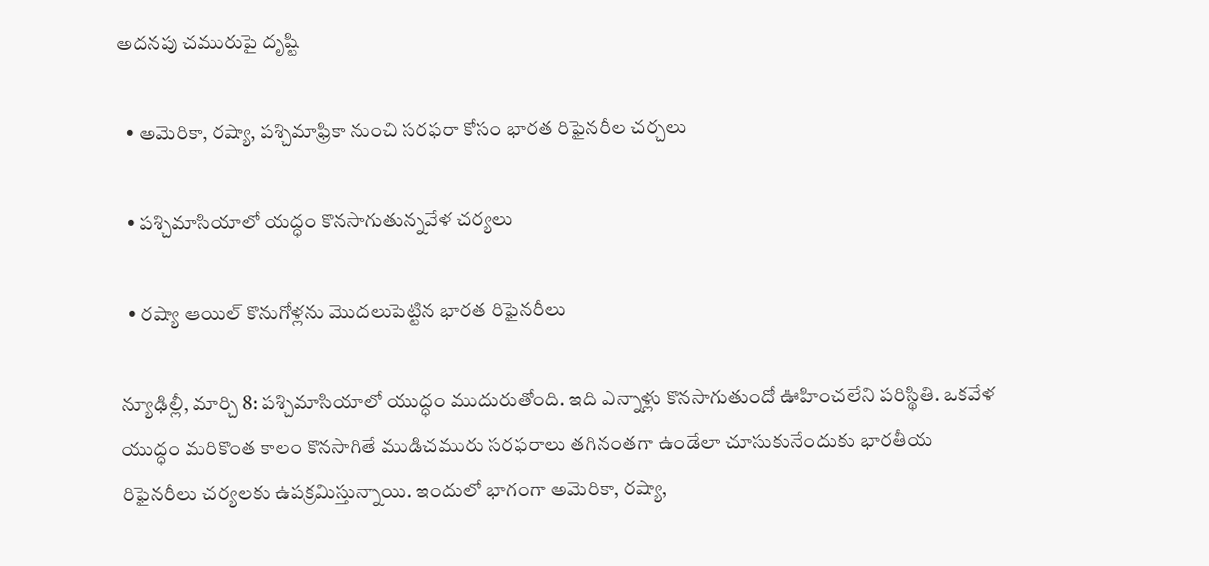అదనపు చమురుపై దృష్టి

  • అమెరికా, రష్యా, పశ్చిమాఫ్రికా నుంచి సరఫరా కోసం భారత రిఫైనరీల చర్చలు

  • పశ్చిమాసియాలో యద్ధం కొనసాగుతున్నవేళ చర్యలు

  • రష్యా ఆయిల్‌ కొనుగోళ్లను మొదలుపెట్టిన భారత రిఫైనరీలు

న్యూఢిల్లీ, మార్చి 8: పశ్చిమాసియాలో యుద్ధం ముదురుతోంది. ఇది ఎన్నాళ్లు కొనసాగుతుందో ఊహించలేని పరిస్థితి. ఒకవేళ యుద్ధం మరికొంత కాలం కొనసాగితే ముడిచమురు సరఫరాలు తగినంతగా ఉండేలా చూసుకునేందుకు భారతీయ రిఫైనరీలు చర్యలకు ఉపక్రమిస్తున్నాయి. ఇందులో భాగంగా అమెరికా, రష్యా,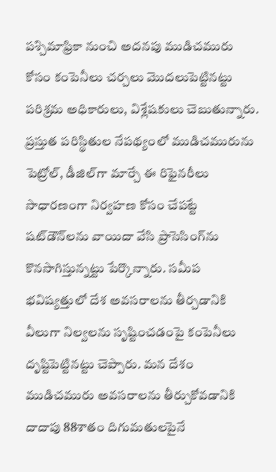పశ్చిమాఫ్రికా నుంచి అదనపు ముడిచమురు కోసం కంపెనీలు చర్చలు మొదలుపెట్టినట్టు పరిశ్రమ అధికారులు, విశ్లేషకులు చెబుతున్నారు. ప్రస్తుత పరిస్థితుల నేపథ్యంలో ముడిచమురును పెట్రోల్‌, డీజిల్‌గా మార్చే ఈ రిఫైనరీలు సాధారణంగా నిర్వహణ కోసం చేపట్టే షట్‌డౌన్‌లను వాయిదా వేసి ప్రాసెసింగ్‌ను కొనసాగిస్తున్నట్టు పేర్కొన్నారు. సమీప భవిష్యత్తులో దేశ అవసరాలను తీర్చడానికి వీలుగా నిల్వలను సృష్టించడంపై కంపెనీలు దృష్టిపెట్టినట్టు చెప్పారు. మన దేశం ముడిచమురు అవసరాలను తీర్చుకోవడానికి దాదాపు 88శాతం దిగుమతులపైనే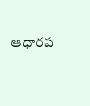ఆధారప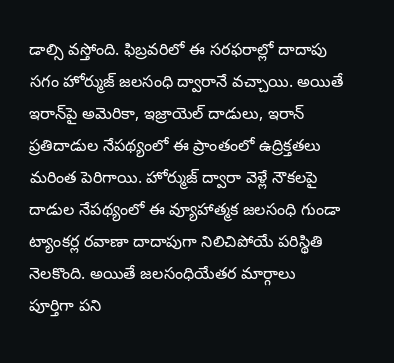డాల్సి వస్తోంది. ఫిబ్రవరిలో ఈ సరఫరాల్లో దాదాపు సగం హోర్ముజ్‌ జలసంధి ద్వారానే వచ్చాయి. అయితే ఇరాన్‌పై అమెరికా, ఇజ్రాయెల్‌ దాడులు, ఇరాన్‌ ప్రతిదాడుల నేపథ్యంలో ఈ ప్రాంతంలో ఉద్రిక్తతలు మరింత పెరిగాయి. హోర్ముజ్‌ ద్వారా వెళ్లే నౌకలపై దాడుల నేపథ్యంలో ఈ వ్యూహాత్మక జలసంధి గుండా ట్యాంకర్ల రవాణా దాదాపుగా నిలిచిపోయే పరిస్థితి నెలకొంది. అయితే జలసంధియేతర మార్గాలు పూర్తిగా పని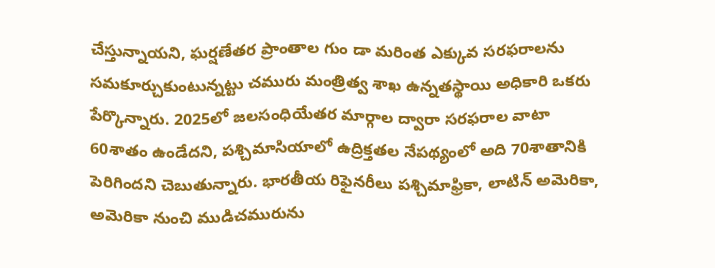చేస్తున్నాయని, ఘర్షణేతర ప్రాంతాల గుం డా మరింత ఎక్కువ సరఫరాలను సమకూర్చుకుంటున్నట్టు చమురు మంత్రిత్వ శాఖ ఉన్నతస్థాయి అధికారి ఒకరు పేర్కొన్నారు. 2025లో జలసంధియేతర మార్గాల ద్వారా సరఫరాల వాటా 60శాతం ఉండేదని, పశ్చిమాసియాలో ఉద్రిక్తతల నేపథ్యంలో అది 70శాతానికి పెరిగిందని చెబుతున్నారు. భారతీయ రిఫైనరీలు పశ్చిమాఫ్రికా, లాటిన్‌ అమెరికా, అమెరికా నుంచి ముడిచమురును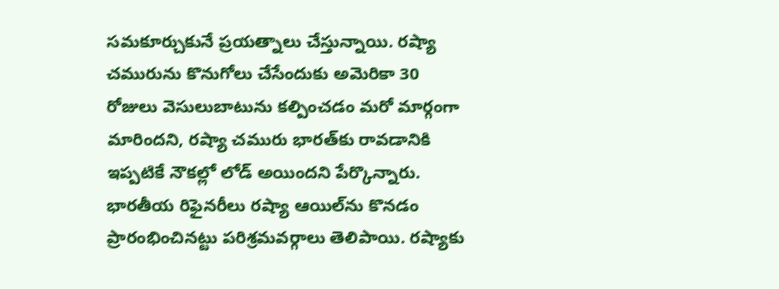సమకూర్చుకునే ప్రయత్నాలు చేస్తున్నాయి. రష్యా చమురును కొనుగోలు చేసేందుకు అమెరికా 30 రోజులు వెసులుబాటును కల్పించడం మరో మార్గంగా మారిందని, రష్యా చమురు భారత్‌కు రావడానికి ఇప్పటికే నౌకల్లో లోడ్‌ అయిందని పేర్కొన్నారు. భారతీయ రిఫైనరీలు రష్యా ఆయిల్‌ను కొనడం ప్రారంభించినట్టు పరిశ్రమవర్గాలు తెలిపాయి. రష్యాకు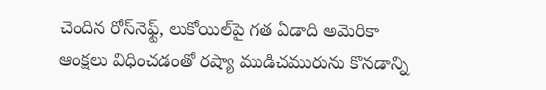చెందిన రోస్‌నెఫ్ట్‌, లుకోయిల్‌పై గత ఏడాది అమెరికా ఆంక్షలు విధించడంతో రష్యా ముడిచమురును కొనడాన్ని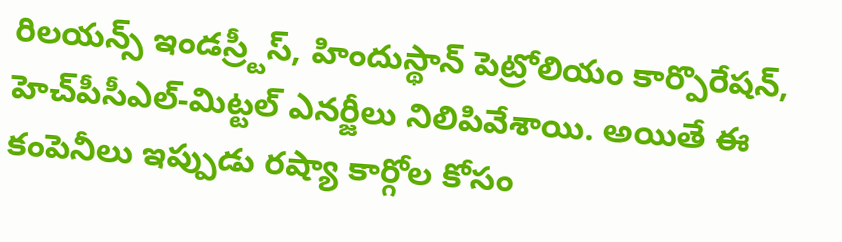రిలయన్స్‌ ఇండస్ర్టీస్‌, హిందుస్థాన్‌ పెట్రోలియం కార్పొరేషన్‌, హెచ్‌పీసీఎల్‌-మిట్టల్‌ ఎనర్జీలు నిలిపివేశాయి. అయితే ఈ కంపెనీలు ఇప్పుడు రష్యా కార్గోల కోసం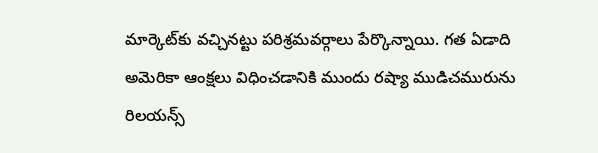మార్కెట్‌కు వచ్చినట్టు పరిశ్రమవర్గాలు పేర్కొన్నాయి. గత ఏడాది అమెరికా ఆంక్షలు విధించడానికి ముందు రష్యా ముడిచమురును రిలయన్స్‌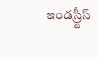ఇండస్ర్టీస్‌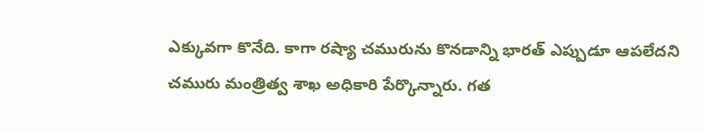ఎక్కువగా కొనేది. కాగా రష్యా చమురును కొనడాన్ని భారత్‌ ఎప్పుడూ ఆపలేదని చమురు మంత్రిత్వ శాఖ అధికారి పేర్కొన్నారు. గత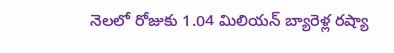నెలలో రోజుకు 1.04 మిలియన్‌ బ్యారెళ్ల రష్యా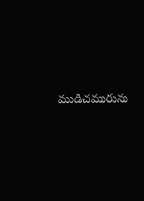ముడిచమురును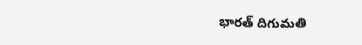భారత్‌ దిగుమతి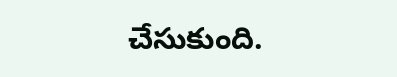చేసుకుంది.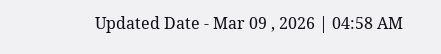Updated Date - Mar 09 , 2026 | 04:58 AM